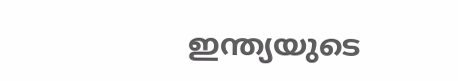ഇന്ത്യയുടെ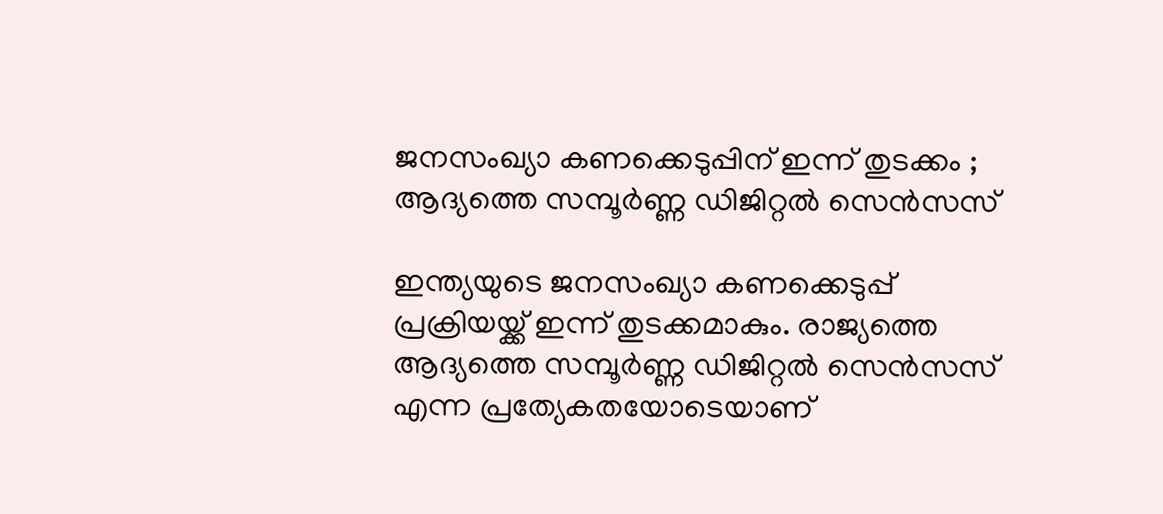ജനസംഖ്യാ കണക്കെടുപ്പിന് ഇന്ന് തുടക്കം ; ആദ്യത്തെ സമ്പൂർണ്ണ ഡിജിറ്റൽ സെൻസസ്

ഇന്ത്യയുടെ ജനസംഖ്യാ കണക്കെടുപ്പ് പ്രക്രിയയ്ക്ക് ഇന്ന് തുടക്കമാകും. രാജ്യത്തെ ആദ്യത്തെ സമ്പൂർണ്ണ ഡിജിറ്റൽ സെൻസസ് എന്ന പ്രത്യേകതയോടെയാണ്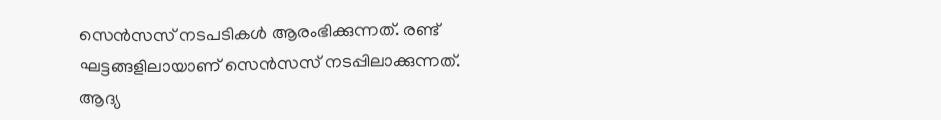സെൻസസ് നടപടികൾ ആരംഭിക്കുന്നത്. രണ്ട് ഘട്ടങ്ങളിലായാണ് സെൻസസ് നടപ്പിലാക്കുന്നത്. ആദ്യ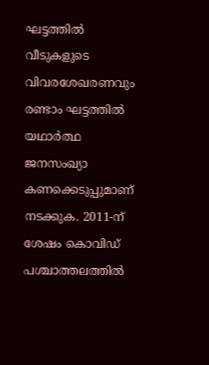ഘട്ടത്തിൽ വീടുകളുടെ വിവരശേഖരണവും രണ്ടാം ഘട്ടത്തിൽ യഥാർത്ഥ ജനസംഖ്യാ കണക്കെടുപ്പുമാണ് നടക്കുക. 2011-ന് ശേഷം കൊവിഡ് പശ്ചാത്തലത്തിൽ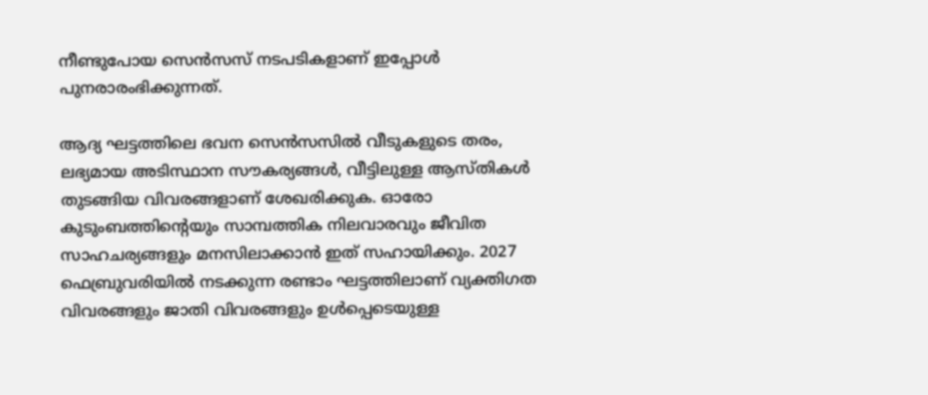നീണ്ടുപോയ സെൻസസ് നടപടികളാണ് ഇപ്പോൾ പുനരാരംഭിക്കുന്നത്.

ആദ്യ ഘട്ടത്തിലെ ഭവന സെൻസസിൽ വീടുകളുടെ തരം, ലഭ്യമായ അടിസ്ഥാന സൗകര്യങ്ങൾ, വീട്ടിലുള്ള ആസ്തികൾ തുടങ്ങിയ വിവരങ്ങളാണ് ശേഖരിക്കുക. ഓരോ കുടുംബത്തിന്‍റെയും സാമ്പത്തിക നിലവാരവും ജീവിത സാഹചര്യങ്ങളും മനസിലാക്കാൻ ഇത് സഹായിക്കും. 2027 ഫെബ്രുവരിയിൽ നടക്കുന്ന രണ്ടാം ഘട്ടത്തിലാണ് വ്യക്തിഗത വിവരങ്ങളും ജാതി വിവരങ്ങളും ഉൾപ്പെടെയുള്ള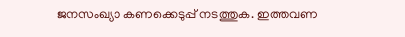ജനസംഖ്യാ കണക്കെടുപ്പ് നടത്തുക. ഇത്തവണ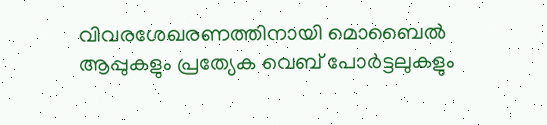വിവരശേഖരണത്തിനായി മൊബൈൽ ആപ്പുകളും പ്രത്യേക വെബ് പോർട്ടലുകളും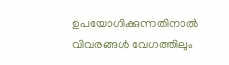ഉപയോഗിക്കുന്നതിനാൽ വിവരങ്ങൾ വേഗത്തിലും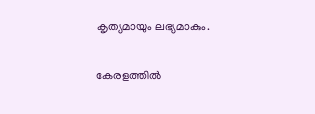കൃത്യമായും ലഭ്യമാകും.

കേരളത്തിൽ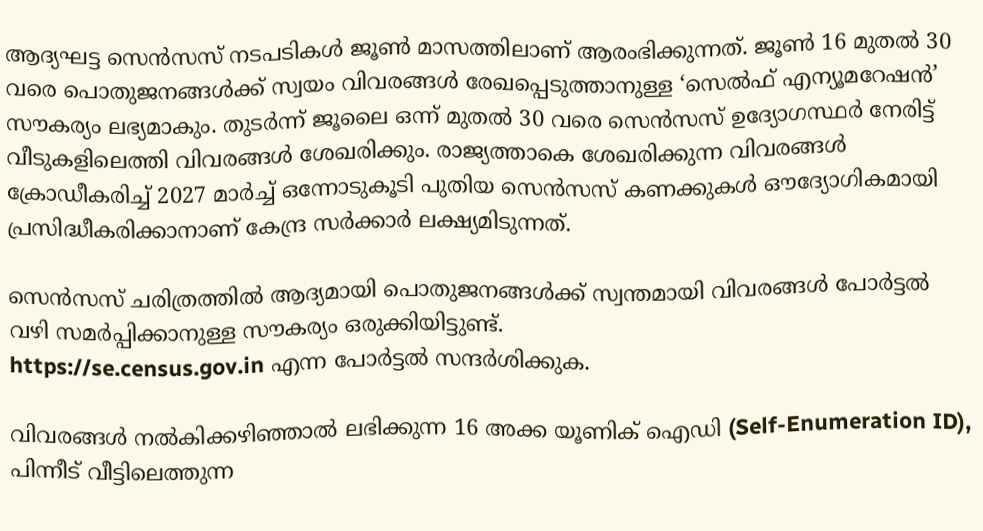ആദ്യഘട്ട സെൻസസ് നടപടികൾ ജൂൺ മാസത്തിലാണ് ആരംഭിക്കുന്നത്. ജൂൺ 16 മുതൽ 30 വരെ പൊതുജനങ്ങൾക്ക് സ്വയം വിവരങ്ങൾ രേഖപ്പെടുത്താനുള്ള ‘സെൽഫ് എന്യൂമറേഷൻ’ സൗകര്യം ലഭ്യമാകും. തുടർന്ന് ജൂലൈ ഒന്ന് മുതൽ 30 വരെ സെൻസസ് ഉദ്യോഗസ്ഥർ നേരിട്ട് വീടുകളിലെത്തി വിവരങ്ങൾ ശേഖരിക്കും. രാജ്യത്താകെ ശേഖരിക്കുന്ന വിവരങ്ങൾ ക്രോഡീകരിച്ച് 2027 മാർച്ച് ഒന്നോടുകൂടി പുതിയ സെൻസസ് കണക്കുകൾ ഔദ്യോഗികമായി പ്രസിദ്ധീകരിക്കാനാണ് കേന്ദ്ര സർക്കാർ ലക്ഷ്യമിടുന്നത്.

സെൻസസ് ചരിത്രത്തിൽ ആദ്യമായി പൊതുജനങ്ങൾക്ക് സ്വന്തമായി വിവരങ്ങൾ പോർട്ടൽ വഴി സമർപ്പിക്കാനുള്ള സൗകര്യം ഒരുക്കിയിട്ടുണ്ട്.
https://se.census.gov.in എന്ന പോർട്ടൽ സന്ദർശിക്കുക.

വിവരങ്ങൾ നൽകിക്കഴിഞ്ഞാൽ ലഭിക്കുന്ന 16 അക്ക യൂണിക് ഐഡി (Self-Enumeration ID), പിന്നീട് വീട്ടിലെത്തുന്ന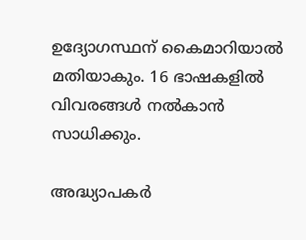ഉദ്യോഗസ്ഥന് കൈമാറിയാൽ മതിയാകും. 16 ഭാഷകളിൽ വിവരങ്ങൾ നൽകാൻ സാധിക്കും.

അദ്ധ്യാപകർ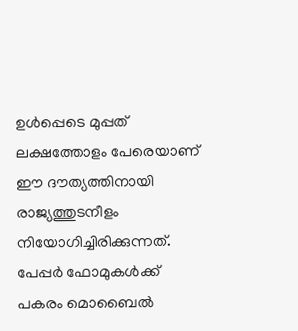ഉൾപ്പെടെ മുപ്പത് ലക്ഷത്തോളം പേരെയാണ് ഈ ദൗത്യത്തിനായി രാജ്യത്തുടനീളം നിയോഗിച്ചിരിക്കുന്നത്. പേപ്പർ ഫോമുകൾക്ക് പകരം മൊബൈൽ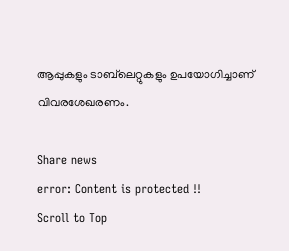ആപ്പുകളും ടാബ്‌ലെറ്റുകളും ഉപയോഗിച്ചാണ് വിവരശേഖരണം.

Share news
error: Content is protected !!
Scroll to Top